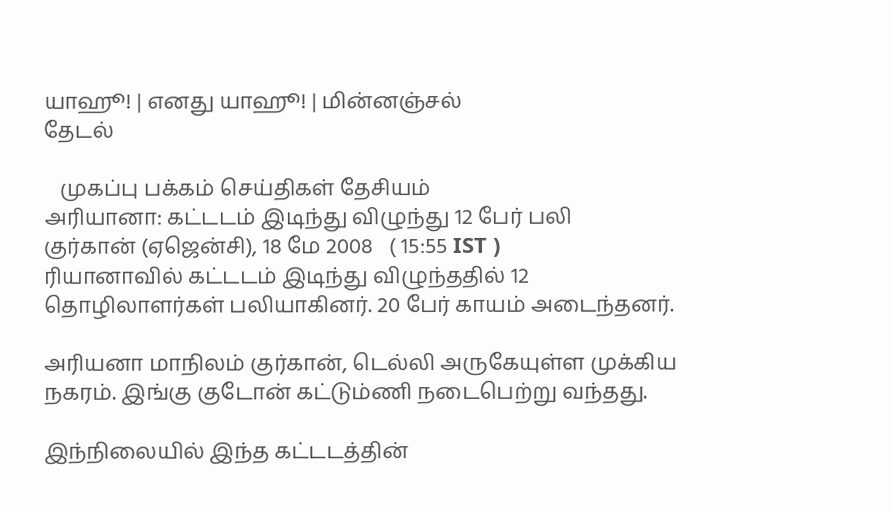யாஹூ! | எனது யாஹூ! | மின்னஞ்சல்
தேடல்

   முகப்பு பக்கம் செய்திகள் தேசியம்
அரியானா: கட்டடம் இடிந்து விழுந்து 12 பேர் பலி
குர்கான் (ஏஜென்சி), 18 மே 2008   ( 15:55 IST )
ரியானாவில் கட்டடம் இடிந்து விழுந்ததில் 12 தொழிலாளர்கள் பலியாகினர். 20 பேர் காயம் அடைந்தனர்.

அரியனா மாநிலம் குர்கான், டெல்லி அருகேயுள்ள முக்கிய நகரம். இங்கு குடோன் கட்டும்ணி நடைபெற்று வந்தது.

இந்நிலையில் இந்த கட்டடத்தின்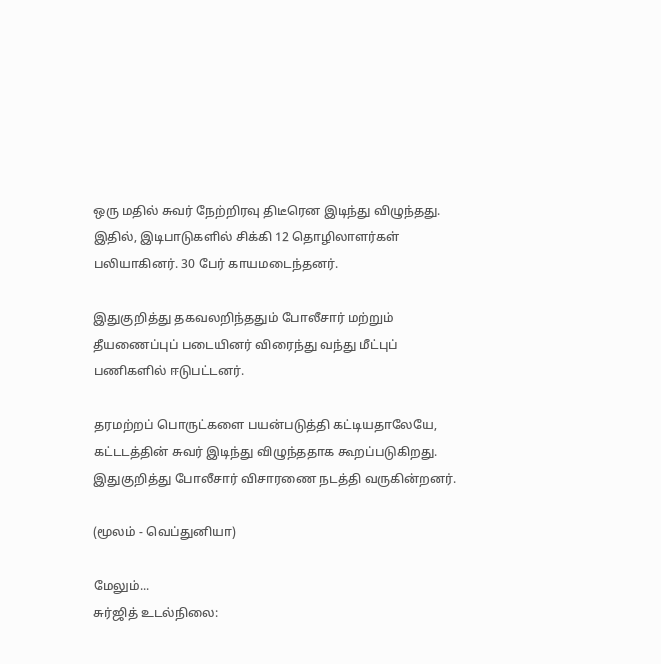ஒரு மதில் சுவர் நேற்றிரவு திடீரென இடிந்து விழுந்தது. இதில், இடிபாடுகளில் சிக்கி 12 தொழிலாளர்கள் பலியாகினர். 30 பேர் காயமடைந்தனர்.

இதுகுறித்து தகவலறிந்ததும் போலீசார் மற்றும் தீயணைப்புப் படையினர் விரைந்து வந்து மீட்புப் பணிகளில் ஈடுபட்டனர்.

தரமற்றப் பொருட்களை பயன்படுத்தி கட்டியதாலேயே, கட்டடத்தின் சுவர் இடிந்து விழுந்ததாக கூறப்படுகிறது. இதுகுறித்து போலீசார் விசாரணை நடத்தி வருகின்றனர்.

(மூலம் - வெப்துனியா)

மேலும்...
சு‌ர்‌ஜி‌த் உட‌ல்நிலை: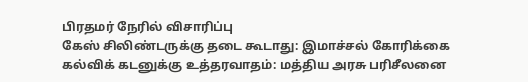பிரத‌ம‌ர் ‌நே‌ரி‌ல் ‌விசா‌ரி‌ப்பு
கேஸ் சிலிண்டருக்கு தடை கூடாது: இமாச்சல் கோரிக்கை
கல்விக் கடனுக்கு உத்தரவாதம்: மத்திய அரசு பரிசீலனை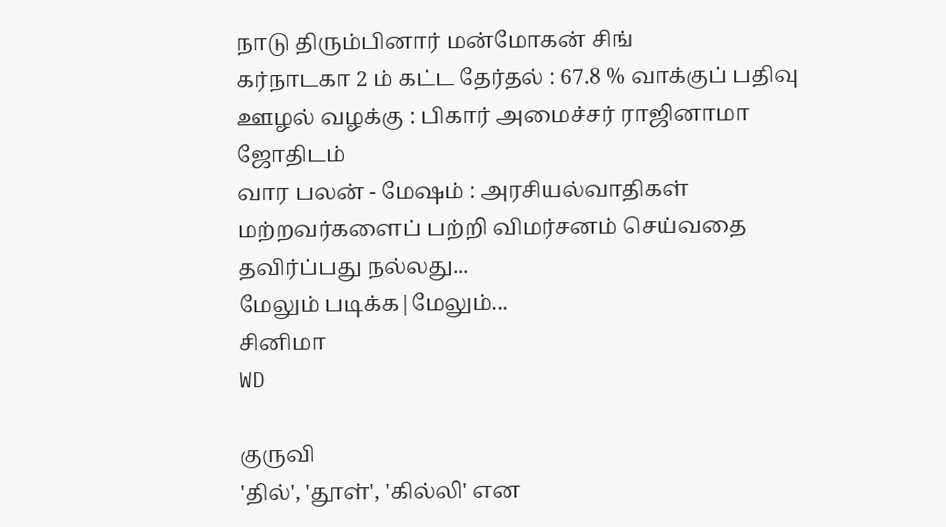நாடு திரும்பினார் மன்மோகன் சிங்
கர்நாடகா 2 ம் கட்ட தேர்தல் : 67.8 % வாக்குப் பதிவு
ஊழல் வழக்கு : பிகார் அமைச்சர் ராஜினாமா
ஜோதிடம்
வார பலன் - மேஷம் : அரசியல்வாதிகள் மற்றவர்களைப் பற்றி விமர்சனம் செய்வதை தவிர்ப்பது நல்லது...
மேலும் படிக்க|மேலும்...
சினிமா
WD

குருவி
'தில்', 'தூள்', 'கில்லி' என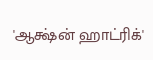'ஆக்ஷ்ன் ஹாட்ரிக்'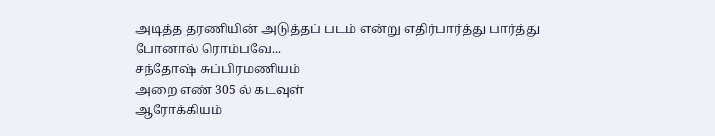அடித்த தரணியின் அடுத்தப் படம் என்று எதிர்பார்த்து பார்த்து போனால் ரொம்பவே...
சந்தோஷ் சுப்பிரமணியம்
அறை எண் 305 ல் கடவுள்
ஆரோக்கியம்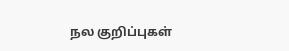நல குறிப்புகள்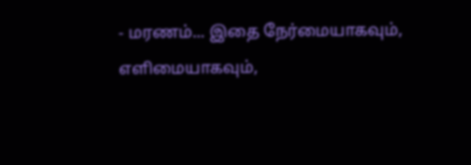- மரணம்... இதை நேர்மையாகவும், எளிமையாகவும்,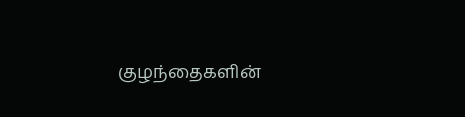குழந்தைகளின்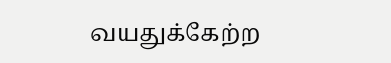வயதுக்கேற்ற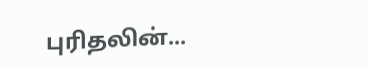புரிதலின்...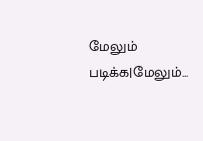மேலும் படிக்க|மேலும்...